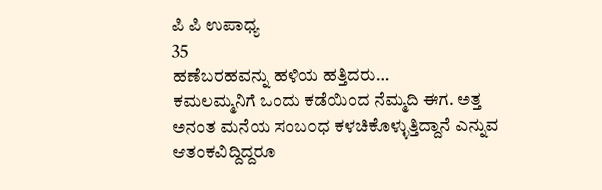ಪಿ ಪಿ ಉಪಾಧ್ಯ
35
ಹಣೆಬರಹವನ್ನು ಹಳಿಯ ಹತ್ತಿದರು…
ಕಮಲಮ್ಮನಿಗೆ ಒಂದು ಕಡೆಯಿಂದ ನೆಮ್ಮದಿ ಈಗ. ಅತ್ತ ಅನಂತ ಮನೆಯ ಸಂಬ೦ಧ ಕಳಚಿಕೊಳ್ಳುತ್ತಿದ್ದಾನೆ ಎನ್ನುವ ಆತಂಕವಿದ್ದಿದ್ದರೂ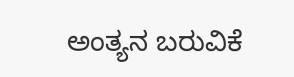ಅಂತ್ಯನ ಬರುವಿಕೆ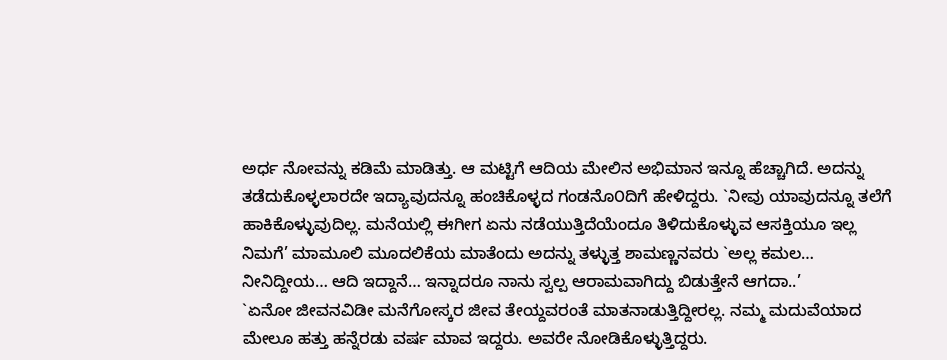ಅರ್ಧ ನೋವನ್ನು ಕಡಿಮೆ ಮಾಡಿತ್ತು. ಆ ಮಟ್ಟಿಗೆ ಆದಿಯ ಮೇಲಿನ ಅಭಿಮಾನ ಇನ್ನೂ ಹೆಚ್ಚಾಗಿದೆ. ಅದನ್ನು ತಡೆದುಕೊಳ್ಳಲಾರದೇ ಇದ್ಯಾವುದನ್ನೂ ಹಂಚಿಕೊಳ್ಳದ ಗಂಡನೊ೦ದಿಗೆ ಹೇಳಿದ್ದರು. `ನೀವು ಯಾವುದನ್ನೂ ತಲೆಗೆ ಹಾಕಿಕೊಳ್ಳುವುದಿಲ್ಲ. ಮನೆಯಲ್ಲಿ ಈಗೀಗ ಏನು ನಡೆಯುತ್ತಿದೆಯೆಂದೂ ತಿಳಿದುಕೊಳ್ಳುವ ಆಸಕ್ತಿಯೂ ಇಲ್ಲ ನಿಮಗೆ’ ಮಾಮೂಲಿ ಮೂದಲಿಕೆಯ ಮಾತೆಂದು ಅದನ್ನು ತಳ್ಳುತ್ತ ಶಾಮಣ್ಣನವರು `ಅಲ್ಲ ಕಮಲ… ನೀನಿದ್ದೀಯ… ಆದಿ ಇದ್ದಾನೆ… ಇನ್ನಾದರೂ ನಾನು ಸ್ವಲ್ಪ ಆರಾಮವಾಗಿದ್ದು ಬಿಡುತ್ತೇನೆ ಆಗದಾ..’
`ಏನೋ ಜೀವನವಿಡೀ ಮನೆಗೋಸ್ಕರ ಜೀವ ತೇಯ್ದವರಂತೆ ಮಾತನಾಡುತ್ತಿದ್ದೀರಲ್ಲ. ನಮ್ಮ ಮದುವೆಯಾದ ಮೇಲೂ ಹತ್ತು ಹನ್ನೆರಡು ವರ್ಷ ಮಾವ ಇದ್ದರು. ಅವರೇ ನೋಡಿಕೊಳ್ಳುತ್ತಿದ್ದರು.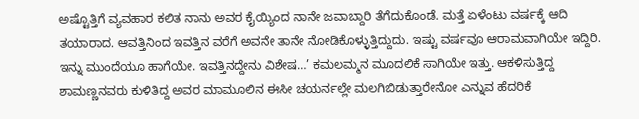ಅಷ್ಟೊತ್ತಿಗೆ ವ್ಯವಹಾರ ಕಲಿತ ನಾನು ಅವರ ಕೈಯ್ಯಿಂದ ನಾನೇ ಜವಾಬ್ದಾರಿ ತೆಗೆದುಕೊಂಡೆ. ಮತ್ತೆ ಏಳೆಂಟು ವರ್ಷಕ್ಕೆ ಆದಿ ತಯಾರಾದ. ಆವತ್ತಿನಿಂದ ಇವತ್ತಿನ ವರೆಗೆ ಅವನೇ ತಾನೇ ನೋಡಿಕೊಳ್ಳುತ್ತಿದ್ದುದು. ಇಷ್ಟು ವರ್ಷವೂ ಆರಾಮವಾಗಿಯೇ ಇದ್ದಿರಿ. ಇನ್ನು ಮುಂದೆಯೂ ಹಾಗೆಯೇ. ಇವತ್ತಿನದ್ದೇನು ವಿಶೇಷ…’ ಕಮಲಮ್ಮನ ಮೂದಲಿಕೆ ಸಾಗಿಯೇ ಇತ್ತು. ಆಕಳಿಸುತ್ತಿದ್ದ ಶಾಮಣ್ಣನವರು ಕುಳಿತಿದ್ದ ಅವರ ಮಾಮೂಲಿನ ಈಸೀ ಚಯರ್ನಲ್ಲೇ ಮಲಗಿಬಿಡುತ್ತಾರೇನೋ ಎನ್ನುವ ಹೆದರಿಕೆ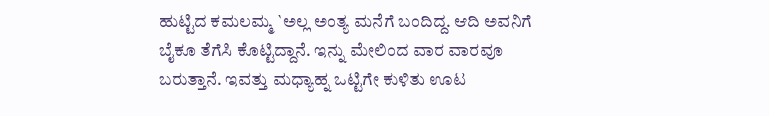ಹುಟ್ಟಿದ ಕಮಲಮ್ಮ `ಅಲ್ಲ ಅಂತ್ಯ ಮನೆಗೆ ಬಂದಿದ್ದ. ಆದಿ ಅವನಿಗೆ ಬೈಕೂ ತೆಗೆಸಿ ಕೊಟ್ಟಿದ್ದಾನೆ. ಇನ್ನು ಮೇಲಿಂದ ವಾರ ವಾರವೂ ಬರುತ್ತಾನೆ. ಇವತ್ತು ಮಧ್ಯಾಹ್ನ ಒಟ್ಟಿಗೇ ಕುಳಿತು ಊಟ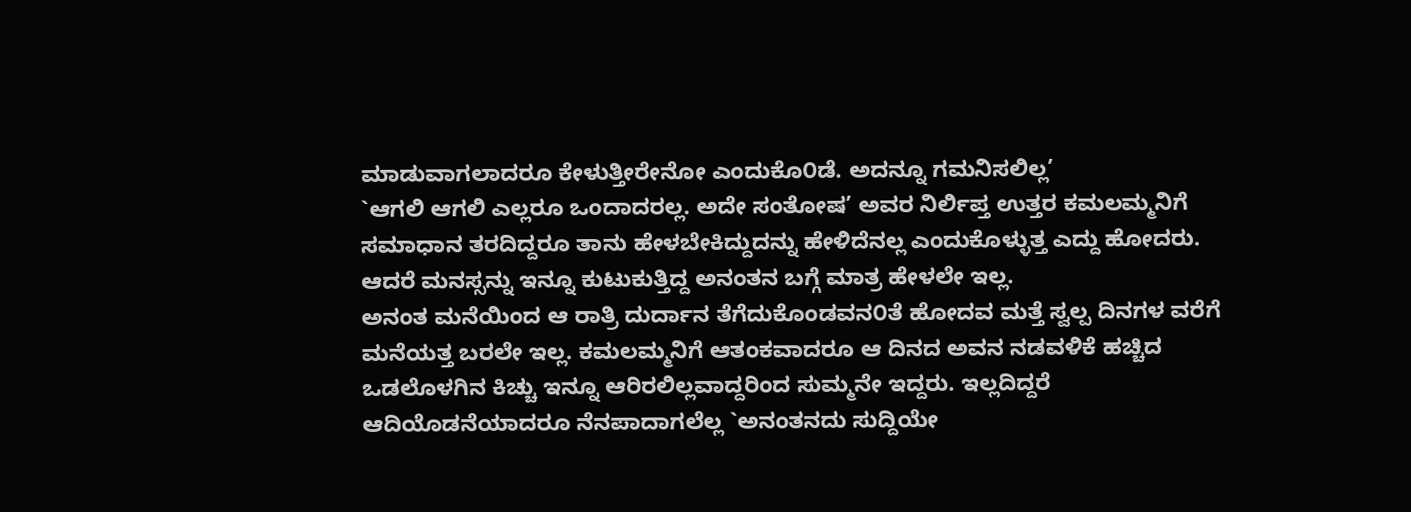ಮಾಡುವಾಗಲಾದರೂ ಕೇಳುತ್ತೀರೇನೋ ಎಂದುಕೊ೦ಡೆ. ಅದನ್ನೂ ಗಮನಿಸಲಿಲ್ಲ’
`ಆಗಲಿ ಆಗಲಿ ಎಲ್ಲರೂ ಒಂದಾದರಲ್ಲ. ಅದೇ ಸಂತೋಷ’ ಅವರ ನಿರ್ಲಿಪ್ತ ಉತ್ತರ ಕಮಲಮ್ಮನಿಗೆ ಸಮಾಧಾನ ತರದಿದ್ದರೂ ತಾನು ಹೇಳಬೇಕಿದ್ದುದನ್ನು ಹೇಳಿದೆನಲ್ಲ ಎಂದುಕೊಳ್ಳುತ್ತ ಎದ್ದು ಹೋದರು. ಆದರೆ ಮನಸ್ಸನ್ನು ಇನ್ನೂ ಕುಟುಕುತ್ತಿದ್ದ ಅನಂತನ ಬಗ್ಗೆ ಮಾತ್ರ ಹೇಳಲೇ ಇಲ್ಲ.
ಅನಂತ ಮನೆಯಿಂದ ಆ ರಾತ್ರಿ ದುರ್ದಾನ ತೆಗೆದುಕೊಂಡವನ೦ತೆ ಹೋದವ ಮತ್ತೆ ಸ್ವಲ್ಪ ದಿನಗಳ ವರೆಗೆ ಮನೆಯತ್ತ ಬರಲೇ ಇಲ್ಲ. ಕಮಲಮ್ಮನಿಗೆ ಆತಂಕವಾದರೂ ಆ ದಿನದ ಅವನ ನಡವಳಿಕೆ ಹಚ್ಚಿದ ಒಡಲೊಳಗಿನ ಕಿಚ್ಚು ಇನ್ನೂ ಆರಿರಲಿಲ್ಲವಾದ್ದರಿಂದ ಸುಮ್ಮನೇ ಇದ್ದರು. ಇಲ್ಲದಿದ್ದರೆ ಆದಿಯೊಡನೆಯಾದರೂ ನೆನಪಾದಾಗಲೆಲ್ಲ `ಅನಂತನದು ಸುದ್ದಿಯೇ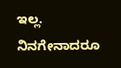ಇಲ್ಲ. ನಿನಗೇನಾದರೂ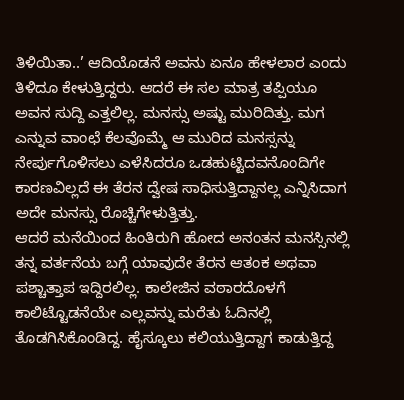ತಿಳಿಯಿತಾ..’ ಆದಿಯೊಡನೆ ಅವನು ಏನೂ ಹೇಳಲಾರ ಎಂದು ತಿಳಿದೂ ಕೇಳುತ್ತಿದ್ದರು. ಆದರೆ ಈ ಸಲ ಮಾತ್ರ ತಪ್ಪಿಯೂ ಅವನ ಸುದ್ದಿ ಎತ್ತಲಿಲ್ಲ. ಮನಸ್ಸು ಅಷ್ಟು ಮುರಿದಿತ್ತು. ಮಗ ಎನ್ನುವ ವಾಂಛೆ ಕೆಲವೊಮ್ಮೆ ಆ ಮುರಿದ ಮನಸ್ಸನ್ನು ನೇರ್ಪುಗೊಳಿಸಲು ಎಳೆಸಿದರೂ ಒಡಹುಟ್ಟಿದವನೊಂದಿಗೇ ಕಾರಣವಿಲ್ಲದೆ ಈ ತೆರನ ದ್ವೇಷ ಸಾಧಿಸುತ್ತಿದ್ದಾನಲ್ಲ ಎನ್ನಿಸಿದಾಗ ಅದೇ ಮನಸ್ಸು ರೊಚ್ಚಿಗೇಳುತ್ತಿತ್ತು.
ಆದರೆ ಮನೆಯಿಂದ ಹಿಂತಿರುಗಿ ಹೋದ ಅನಂತನ ಮನಸ್ಸಿನಲ್ಲಿ ತನ್ನ ವರ್ತನೆಯ ಬಗ್ಗೆ ಯಾವುದೇ ತೆರನ ಆತಂಕ ಅಥವಾ ಪಶ್ಚಾತ್ತಾಪ ಇದ್ದಿರಲಿಲ್ಲ. ಕಾಲೇಜಿನ ವಠಾರದೊಳಗೆ ಕಾಲಿಟ್ಟೊಡನೆಯೇ ಎಲ್ಲವನ್ನು ಮರೆತು ಓದಿನಲ್ಲಿ ತೊಡಗಿಸಿಕೊಂಡಿದ್ದ. ಹೈಸ್ಕೂಲು ಕಲಿಯುತ್ತಿದ್ದಾಗ ಕಾಡುತ್ತಿದ್ದ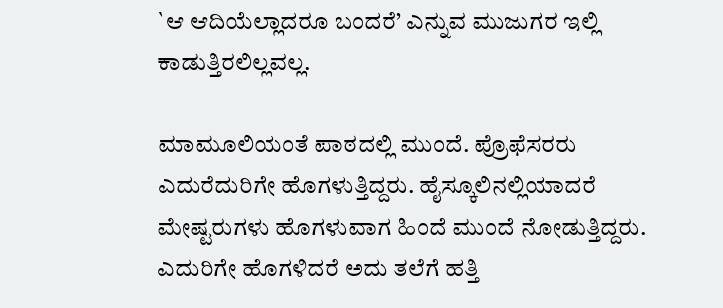`ಆ ಆದಿಯೆಲ್ಲಾದರೂ ಬಂದರೆ’ ಎನ್ನುವ ಮುಜುಗರ ಇಲ್ಲಿ ಕಾಡುತ್ತಿರಲಿಲ್ಲವಲ್ಲ.

ಮಾಮೂಲಿಯಂತೆ ಪಾಠದಲ್ಲಿ ಮುಂದೆ. ಪ್ರೊಫೆಸರರು ಎದುರೆದುರಿಗೇ ಹೊಗಳುತ್ತಿದ್ದರು. ಹೈಸ್ಕೂಲಿನಲ್ಲಿಯಾದರೆ ಮೇಷ್ಟರುಗಳು ಹೊಗಳುವಾಗ ಹಿಂದೆ ಮುಂದೆ ನೋಡುತ್ತಿದ್ದರು. ಎದುರಿಗೇ ಹೊಗಳಿದರೆ ಅದು ತಲೆಗೆ ಹತ್ತಿ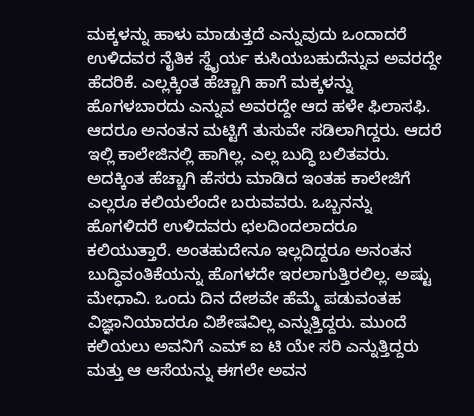ಮಕ್ಕಳನ್ನು ಹಾಳು ಮಾಡುತ್ತದೆ ಎನ್ನುವುದು ಒಂದಾದರೆ ಉಳಿದವರ ನೈತಿಕ ಸ್ಥೈರ್ಯ ಕುಸಿಯಬಹುದೆನ್ನುವ ಅವರದ್ದೇ ಹೆದರಿಕೆ. ಎಲ್ಲಕ್ಕಿಂತ ಹೆಚ್ಚಾಗಿ ಹಾಗೆ ಮಕ್ಕಳನ್ನು ಹೊಗಳಬಾರದು ಎನ್ನುವ ಅವರದ್ದೇ ಆದ ಹಳೇ ಫಿಲಾಸಫಿ. ಆದರೂ ಅನಂತನ ಮಟ್ಟಿಗೆ ತುಸುವೇ ಸಡಿಲಾಗಿದ್ದರು. ಆದರೆ ಇಲ್ಲಿ ಕಾಲೇಜಿನಲ್ಲಿ ಹಾಗಿಲ್ಲ. ಎಲ್ಲ ಬುದ್ಧಿ ಬಲಿತವರು. ಅದಕ್ಕಿಂತ ಹೆಚ್ಚಾಗಿ ಹೆಸರು ಮಾಡಿದ ಇಂತಹ ಕಾಲೇಜಿಗೆ ಎಲ್ಲರೂ ಕಲಿಯಲೆಂದೇ ಬರುವವರು. ಒಬ್ಬನನ್ನು ಹೊಗಳಿದರೆ ಉಳಿದವರು ಛಲದಿಂದಲಾದರೂ ಕಲಿಯುತ್ತಾರೆ. ಅಂತಹುದೇನೂ ಇಲ್ಲದಿದ್ದರೂ ಅನಂತನ ಬುದ್ಧಿವಂತಿಕೆಯನ್ನು ಹೊಗಳದೇ ಇರಲಾಗುತ್ತಿರಲಿಲ್ಲ. ಅಷ್ಟು ಮೇಧಾವಿ. ಒಂದು ದಿನ ದೇಶವೇ ಹೆಮ್ಮೆ ಪಡುವಂತಹ ವಿಜ್ಞಾನಿಯಾದರೂ ವಿಶೇಷವಿಲ್ಲ ಎನ್ನುತ್ತಿದ್ದರು. ಮುಂದೆ ಕಲಿಯಲು ಅವನಿಗೆ ಎಮ್ ಐ ಟಿ ಯೇ ಸರಿ ಎನ್ನುತ್ತಿದ್ದರು ಮತ್ತು ಆ ಆಸೆಯನ್ನು ಈಗಲೇ ಅವನ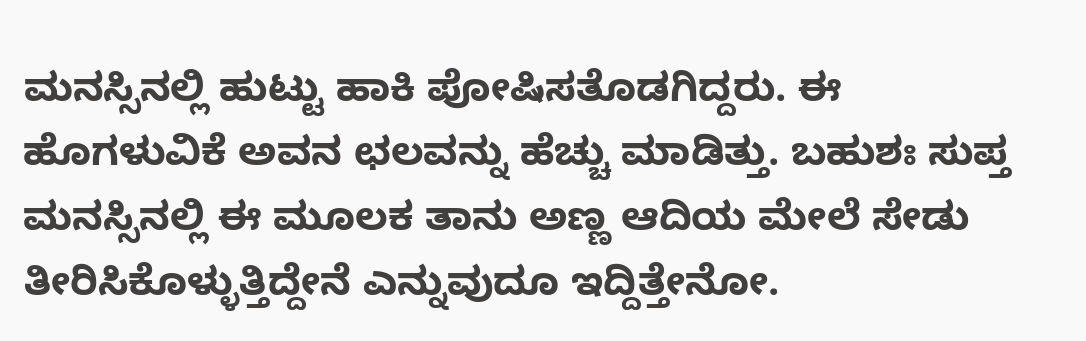ಮನಸ್ಸಿನಲ್ಲಿ ಹುಟ್ಟು ಹಾಕಿ ಪೋಷಿಸತೊಡಗಿದ್ದರು. ಈ ಹೊಗಳುವಿಕೆ ಅವನ ಛಲವನ್ನು ಹೆಚ್ಚು ಮಾಡಿತ್ತು. ಬಹುಶಃ ಸುಪ್ತ ಮನಸ್ಸಿನಲ್ಲಿ ಈ ಮೂಲಕ ತಾನು ಅಣ್ಣ ಆದಿಯ ಮೇಲೆ ಸೇಡು ತೀರಿಸಿಕೊಳ್ಳುತ್ತಿದ್ದೇನೆ ಎನ್ನುವುದೂ ಇದ್ದಿತ್ತೇನೋ.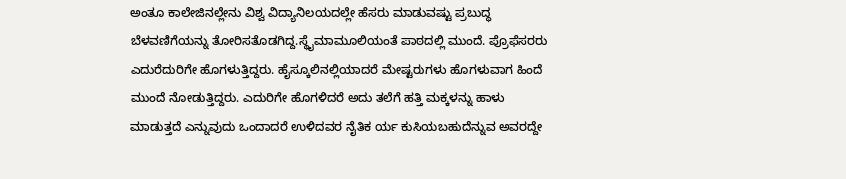ಅಂತೂ ಕಾಲೇಜಿನಲ್ಲೇನು ವಿಶ್ವ ವಿದ್ಯಾನಿಲಯದಲ್ಲೇ ಹೆಸರು ಮಾಡುವಷ್ಟು ಪ್ರಬುದ್ಧ ಬೆಳವಣಿಗೆಯನ್ನು ತೋರಿಸತೊಡಗಿದ್ದ.ಸ್ಥೈಮಾಮೂಲಿಯಂತೆ ಪಾಠದಲ್ಲಿ ಮುಂದೆ. ಪ್ರೊಫೆಸರರು ಎದುರೆದುರಿಗೇ ಹೊಗಳುತ್ತಿದ್ದರು. ಹೈಸ್ಕೂಲಿನಲ್ಲಿಯಾದರೆ ಮೇಷ್ಟರುಗಳು ಹೊಗಳುವಾಗ ಹಿಂದೆ ಮುಂದೆ ನೋಡುತ್ತಿದ್ದರು. ಎದುರಿಗೇ ಹೊಗಳಿದರೆ ಅದು ತಲೆಗೆ ಹತ್ತಿ ಮಕ್ಕಳನ್ನು ಹಾಳು ಮಾಡುತ್ತದೆ ಎನ್ನುವುದು ಒಂದಾದರೆ ಉಳಿದವರ ನೈತಿಕ ರ್ಯ ಕುಸಿಯಬಹುದೆನ್ನುವ ಅವರದ್ದೇ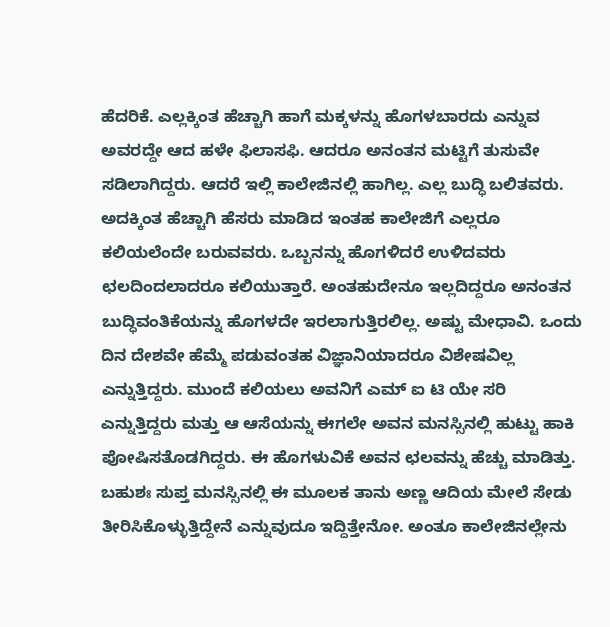ಹೆದರಿಕೆ. ಎಲ್ಲಕ್ಕಿಂತ ಹೆಚ್ಚಾಗಿ ಹಾಗೆ ಮಕ್ಕಳನ್ನು ಹೊಗಳಬಾರದು ಎನ್ನುವ ಅವರದ್ದೇ ಆದ ಹಳೇ ಫಿಲಾಸಫಿ. ಆದರೂ ಅನಂತನ ಮಟ್ಟಿಗೆ ತುಸುವೇ ಸಡಿಲಾಗಿದ್ದರು. ಆದರೆ ಇಲ್ಲಿ ಕಾಲೇಜಿನಲ್ಲಿ ಹಾಗಿಲ್ಲ. ಎಲ್ಲ ಬುದ್ಧಿ ಬಲಿತವರು. ಅದಕ್ಕಿಂತ ಹೆಚ್ಚಾಗಿ ಹೆಸರು ಮಾಡಿದ ಇಂತಹ ಕಾಲೇಜಿಗೆ ಎಲ್ಲರೂ ಕಲಿಯಲೆಂದೇ ಬರುವವರು. ಒಬ್ಬನನ್ನು ಹೊಗಳಿದರೆ ಉಳಿದವರು ಛಲದಿಂದಲಾದರೂ ಕಲಿಯುತ್ತಾರೆ. ಅಂತಹುದೇನೂ ಇಲ್ಲದಿದ್ದರೂ ಅನಂತನ ಬುದ್ಧಿವಂತಿಕೆಯನ್ನು ಹೊಗಳದೇ ಇರಲಾಗುತ್ತಿರಲಿಲ್ಲ. ಅಷ್ಟು ಮೇಧಾವಿ. ಒಂದು ದಿನ ದೇಶವೇ ಹೆಮ್ಮೆ ಪಡುವಂತಹ ವಿಜ್ಞಾನಿಯಾದರೂ ವಿಶೇಷವಿಲ್ಲ ಎನ್ನುತ್ತಿದ್ದರು. ಮುಂದೆ ಕಲಿಯಲು ಅವನಿಗೆ ಎಮ್ ಐ ಟಿ ಯೇ ಸರಿ ಎನ್ನುತ್ತಿದ್ದರು ಮತ್ತು ಆ ಆಸೆಯನ್ನು ಈಗಲೇ ಅವನ ಮನಸ್ಸಿನಲ್ಲಿ ಹುಟ್ಟು ಹಾಕಿ ಪೋಷಿಸತೊಡಗಿದ್ದರು. ಈ ಹೊಗಳುವಿಕೆ ಅವನ ಛಲವನ್ನು ಹೆಚ್ಚು ಮಾಡಿತ್ತು. ಬಹುಶಃ ಸುಪ್ತ ಮನಸ್ಸಿನಲ್ಲಿ ಈ ಮೂಲಕ ತಾನು ಅಣ್ಣ ಆದಿಯ ಮೇಲೆ ಸೇಡು ತೀರಿಸಿಕೊಳ್ಳುತ್ತಿದ್ದೇನೆ ಎನ್ನುವುದೂ ಇದ್ದಿತ್ತೇನೋ. ಅಂತೂ ಕಾಲೇಜಿನಲ್ಲೇನು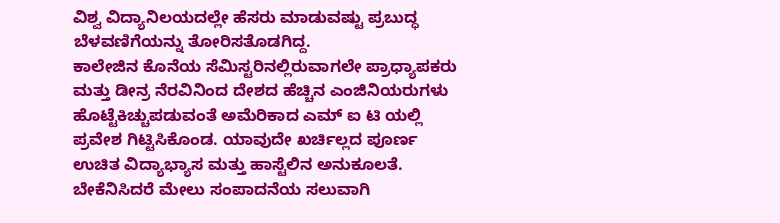ವಿಶ್ವ ವಿದ್ಯಾನಿಲಯದಲ್ಲೇ ಹೆಸರು ಮಾಡುವಷ್ಟು ಪ್ರಬುದ್ಧ ಬೆಳವಣಿಗೆಯನ್ನು ತೋರಿಸತೊಡಗಿದ್ದ.
ಕಾಲೇಜಿನ ಕೊನೆಯ ಸೆಮಿಸ್ಟರಿನಲ್ಲಿರುವಾಗಲೇ ಪ್ರಾಧ್ಯಾಪಕರು ಮತ್ತು ಡೀನ್ರ ನೆರವಿನಿಂದ ದೇಶದ ಹೆಚ್ಚಿನ ಎಂಜಿನಿಯರುಗಳು ಹೊಟ್ಟೆಕಿಚ್ಚುಪಡುವಂತೆ ಅಮೆರಿಕಾದ ಎಮ್ ಐ ಟಿ ಯಲ್ಲಿ ಪ್ರವೇಶ ಗಿಟ್ಟಿಸಿಕೊಂಡ. ಯಾವುದೇ ಖರ್ಚಿಲ್ಲದ ಪೂರ್ಣ ಉಚಿತ ವಿದ್ಯಾಭ್ಯಾಸ ಮತ್ತು ಹಾಸ್ಟೆಲಿನ ಅನುಕೂಲತೆ. ಬೇಕೆನಿಸಿದರೆ ಮೇಲು ಸಂಪಾದನೆಯ ಸಲುವಾಗಿ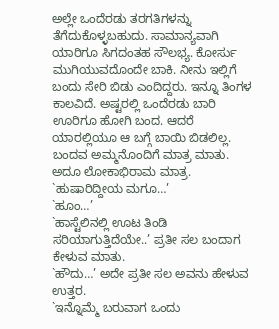ಅಲ್ಲೇ ಒಂದೆರಡು ತರಗತಿಗಳನ್ನು ತೆಗೆದುಕೊಳ್ಳಬಹುದು. ಸಾಮಾನ್ಯವಾಗಿ ಯಾರಿಗೂ ಸಿಗದಂತಹ ಸೌಲಭ್ಯ. ಕೋರ್ಸು ಮುಗಿಯುವದೊಂದೇ ಬಾಕಿ. ನೀನು ಇಲ್ಲಿಗೆ ಬಂದು ಸೇರಿ ಬಿಡು ಎಂದಿದ್ದರು. ಇನ್ನೂ ತಿಂಗಳ ಕಾಲವಿದೆ. ಅಷ್ಟರಲ್ಲಿ ಒಂದೆರಡು ಬಾರಿ ಊರಿಗೂ ಹೋಗಿ ಬಂದ. ಆದರೆ ಯಾರಲ್ಲಿಯೂ ಆ ಬಗ್ಗೆ ಬಾಯಿ ಬಿಡಲಿಲ್ಲ. ಬಂದವ ಅಮ್ಮನೊಂದಿಗೆ ಮಾತ್ರ ಮಾತು. ಅದೂ ಲೋಕಾಭಿರಾಮ ಮಾತ್ರ. `ಹುಷಾರಿದ್ದೀಯ ಮಗೂ…’
`ಹೂಂ…’
`ಹಾಸ್ಟೆಲಿನಲ್ಲಿ ಊಟ ತಿಂಡಿ ಸರಿಯಾಗುತ್ತಿದೆಯೇ..’ ಪ್ರತೀ ಸಲ ಬಂದಾಗ ಕೇಳುವ ಮಾತು.
`ಹೌದು…’ ಅದೇ ಪ್ರತೀ ಸಲ ಅವನು ಹೇಳುವ ಉತ್ತರ.
`ಇನ್ನೊಮ್ಮೆ ಬರುವಾಗ ಒಂದು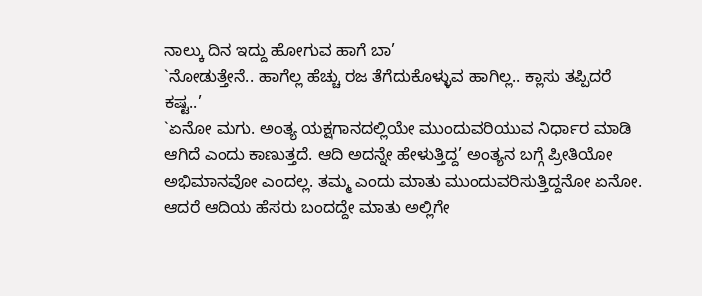ನಾಲ್ಕು ದಿನ ಇದ್ದು ಹೋಗುವ ಹಾಗೆ ಬಾ’
`ನೋಡುತ್ತೇನೆ.. ಹಾಗೆಲ್ಲ ಹೆಚ್ಚು ರಜ ತೆಗೆದುಕೊಳ್ಳುವ ಹಾಗಿಲ್ಲ.. ಕ್ಲಾಸು ತಪ್ಪಿದರೆ ಕಷ್ಟ..’
`ಏನೋ ಮಗು. ಅಂತ್ಯ ಯಕ್ಷಗಾನದಲ್ಲಿಯೇ ಮುಂದುವರಿಯುವ ನಿರ್ಧಾರ ಮಾಡಿ ಆಗಿದೆ ಎಂದು ಕಾಣುತ್ತದೆ. ಆದಿ ಅದನ್ನೇ ಹೇಳುತ್ತಿದ್ದ’ ಅಂತ್ಯನ ಬಗ್ಗೆ ಪ್ರೀತಿಯೋ ಅಭಿಮಾನವೋ ಎಂದಲ್ಲ. ತಮ್ಮ ಎಂದು ಮಾತು ಮುಂದುವರಿಸುತ್ತಿದ್ದನೋ ಏನೋ. ಆದರೆ ಆದಿಯ ಹೆಸರು ಬಂದದ್ದೇ ಮಾತು ಅಲ್ಲಿಗೇ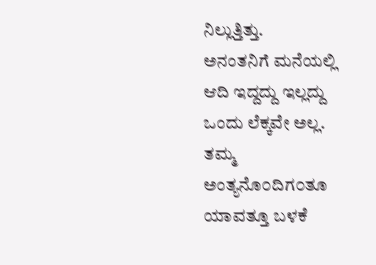ನಿಲ್ಲುತ್ತಿತ್ತು.
ಅನಂತನಿಗೆ ಮನೆಯಲ್ಲಿ ಆದಿ ಇದ್ದದ್ದು ಇಲ್ಲದ್ದು ಒಂದು ಲೆಕ್ಕವೇ ಅಲ್ಲ. ತಮ್ಮ ಅಂತ್ಯನೊ೦ದಿಗ೦ತೂ ಯಾವತ್ತೂ ಬಳಕೆ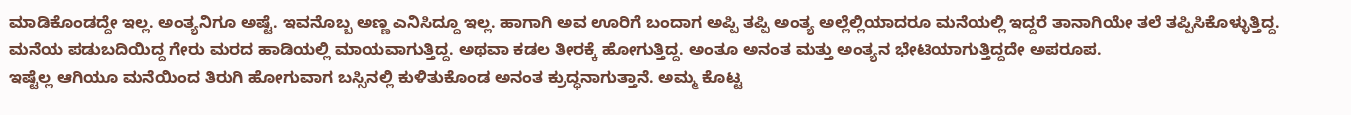ಮಾಡಿಕೊಂಡದ್ದೇ ಇಲ್ಲ. ಅಂತ್ಯನಿಗೂ ಅಷ್ಟೆ. ಇವನೊಬ್ಬ ಅಣ್ಣ ಎನಿಸಿದ್ದೂ ಇಲ್ಲ. ಹಾಗಾಗಿ ಅವ ಊರಿಗೆ ಬಂದಾಗ ಅಪ್ಪಿ ತಪ್ಪಿ ಅಂತ್ಯ ಅಲ್ಲೆಲ್ಲಿಯಾದರೂ ಮನೆಯಲ್ಲಿ ಇದ್ದರೆ ತಾನಾಗಿಯೇ ತಲೆ ತಪ್ಪಿಸಿಕೊಳ್ಳುತ್ತಿದ್ದ. ಮನೆಯ ಪಡುಬದಿಯಿದ್ದ ಗೇರು ಮರದ ಹಾಡಿಯಲ್ಲಿ ಮಾಯವಾಗುತ್ತಿದ್ದ. ಅಥವಾ ಕಡಲ ತೀರಕ್ಕೆ ಹೋಗುತ್ತಿದ್ದ. ಅಂತೂ ಅನಂತ ಮತ್ತು ಅಂತ್ಯನ ಭೇಟಿಯಾಗುತ್ತಿದ್ದದೇ ಅಪರೂಪ.
ಇಷ್ಟೆಲ್ಲ ಆಗಿಯೂ ಮನೆಯಿಂದ ತಿರುಗಿ ಹೋಗುವಾಗ ಬಸ್ಸಿನಲ್ಲಿ ಕುಳಿತುಕೊಂಡ ಅನಂತ ಕ್ರುದ್ಧನಾಗುತ್ತಾನೆ. ಅಮ್ಮ ಕೊಟ್ಟ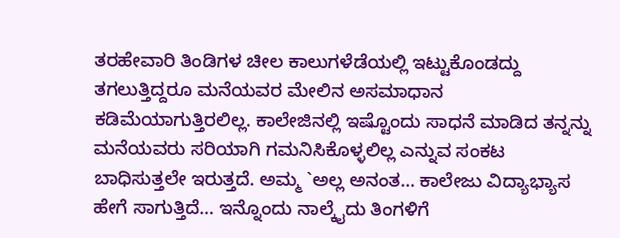ತರಹೇವಾರಿ ತಿಂಡಿಗಳ ಚೀಲ ಕಾಲುಗಳೆಡೆಯಲ್ಲಿ ಇಟ್ಟುಕೊಂಡದ್ದು ತಗಲುತ್ತಿದ್ದರೂ ಮನೆಯವರ ಮೇಲಿನ ಅಸಮಾಧಾನ ಕಡಿಮೆಯಾಗುತ್ತಿರಲಿಲ್ಲ. ಕಾಲೇಜಿನಲ್ಲಿ ಇಷ್ಟೊಂದು ಸಾಧನೆ ಮಾಡಿದ ತನ್ನನ್ನು ಮನೆಯವರು ಸರಿಯಾಗಿ ಗಮನಿಸಿಕೊಳ್ಳಲಿಲ್ಲ ಎನ್ನುವ ಸಂಕಟ ಬಾಧಿಸುತ್ತಲೇ ಇರುತ್ತದೆ. ಅಮ್ಮ `ಅಲ್ಲ ಅನಂತ… ಕಾಲೇಜು ವಿದ್ಯಾಭ್ಯಾಸ ಹೇಗೆ ಸಾಗುತ್ತಿದೆ… ಇನ್ನೊಂದು ನಾಲ್ಕೈದು ತಿಂಗಳಿಗೆ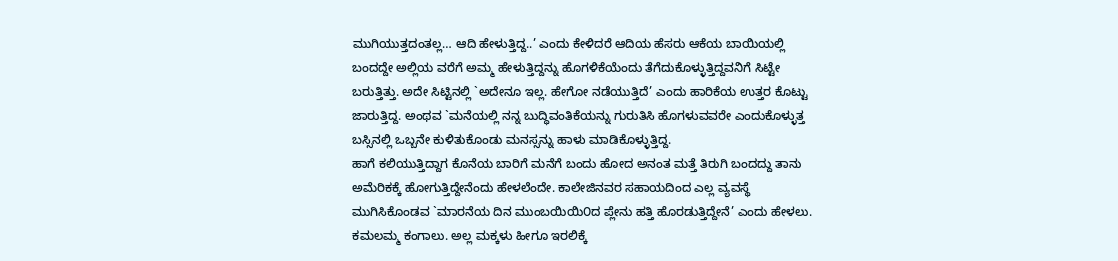ಮುಗಿಯುತ್ತದಂತಲ್ಲ… ಆದಿ ಹೇಳುತ್ತಿದ್ದ..’ ಎಂದು ಕೇಳಿದರೆ ಆದಿಯ ಹೆಸರು ಆಕೆಯ ಬಾಯಿಯಲ್ಲಿ ಬಂದದ್ದೇ ಅಲ್ಲಿಯ ವರೆಗೆ ಅಮ್ಮ ಹೇಳುತ್ತಿದ್ದನ್ನು ಹೊಗಳಿಕೆಯೆಂದು ತೆಗೆದುಕೊಳ್ಳುತ್ತಿದ್ದವನಿಗೆ ಸಿಟ್ಟೇ ಬರುತ್ತಿತ್ತು. ಅದೇ ಸಿಟ್ಟಿನಲ್ಲಿ `ಅದೇನೂ ಇಲ್ಲ. ಹೇಗೋ ನಡೆಯುತ್ತಿದೆ’ ಎಂದು ಹಾರಿಕೆಯ ಉತ್ತರ ಕೊಟ್ಟು ಜಾರುತ್ತಿದ್ದ. ಅಂಥವ `ಮನೆಯಲ್ಲಿ ನನ್ನ ಬುದ್ಧಿವಂತಿಕೆಯನ್ನು ಗುರುತಿಸಿ ಹೊಗಳುವವರೇ ಎಂದುಕೊಳ್ಳುತ್ತ ಬಸ್ಸಿನಲ್ಲಿ ಒಬ್ಬನೇ ಕುಳಿತುಕೊಂಡು ಮನಸ್ಸನ್ನು ಹಾಳು ಮಾಡಿಕೊಳ್ಳುತ್ತಿದ್ದ.
ಹಾಗೆ ಕಲಿಯುತ್ತಿದ್ದಾಗ ಕೊನೆಯ ಬಾರಿಗೆ ಮನೆಗೆ ಬಂದು ಹೋದ ಅನಂತ ಮತ್ತೆ ತಿರುಗಿ ಬಂದದ್ದು ತಾನು ಅಮೆರಿಕಕ್ಕೆ ಹೋಗುತ್ತಿದ್ದೇನೆಂದು ಹೇಳಲೆಂದೇ. ಕಾಲೇಜಿನವರ ಸಹಾಯದಿಂದ ಎಲ್ಲ ವ್ಯವಸ್ಥೆ ಮುಗಿಸಿಕೊಂಡವ `ಮಾರನೆಯ ದಿನ ಮುಂಬಯಿಯಿ೦ದ ಪ್ಲೇನು ಹತ್ತಿ ಹೊರಡುತ್ತಿದ್ದೇನೆ’ ಎಂದು ಹೇಳಲು. ಕಮಲಮ್ಮ ಕಂಗಾಲು. ಅಲ್ಲ ಮಕ್ಕಳು ಹೀಗೂ ಇರಲಿಕ್ಕೆ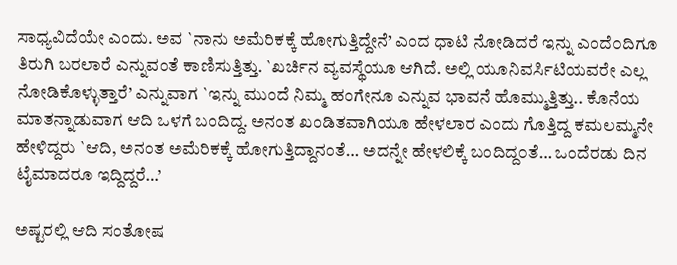ಸಾಧ್ಯವಿದೆಯೇ ಎಂದು. ಅವ `ನಾನು ಅಮೆರಿಕಕ್ಕೆ ಹೋಗುತ್ತಿದ್ದೇನೆ’ ಎಂದ ಧಾಟಿ ನೋಡಿದರೆ ಇನ್ನು ಎಂದೆ೦ದಿಗೂ ತಿರುಗಿ ಬರಲಾರೆ ಎನ್ನುವಂತೆ ಕಾಣಿಸುತ್ತಿತ್ತು. `ಖರ್ಚಿನ ವ್ಯವಸ್ಥೆಯೂ ಆಗಿದೆ. ಅಲ್ಲಿ ಯೂನಿವರ್ಸಿಟಿಯವರೇ ಎಲ್ಲ ನೋಡಿಕೊಳ್ಳುತ್ತಾರೆ’ ಎನ್ನುವಾಗ `ಇನ್ನು ಮುಂದೆ ನಿಮ್ಮ ಹಂಗೇನೂ ಎನ್ನುವ ಭಾವನೆ ಹೊಮ್ಮುತ್ತಿತ್ತು.. ಕೊನೆಯ ಮಾತನ್ನಾಡುವಾಗ ಆದಿ ಒಳಗೆ ಬಂದಿದ್ದ. ಅನಂತ ಖಂಡಿತವಾಗಿಯೂ ಹೇಳಲಾರ ಎಂದು ಗೊತ್ತಿದ್ದ ಕಮಲಮ್ಮನೇ ಹೇಳಿದ್ದರು `ಆದಿ, ಅನಂತ ಅಮೆರಿಕಕ್ಕೆ ಹೋಗುತ್ತಿದ್ದಾನಂತೆ… ಅದನ್ನೇ ಹೇಳಲಿಕ್ಕೆ ಬಂದಿದ್ದ೦ತೆ… ಒಂದೆರಡು ದಿನ ಟೈಮಾದರೂ ಇದ್ದಿದ್ದರೆ…’

ಅಷ್ಟರಲ್ಲಿ ಆದಿ ಸಂತೋಷ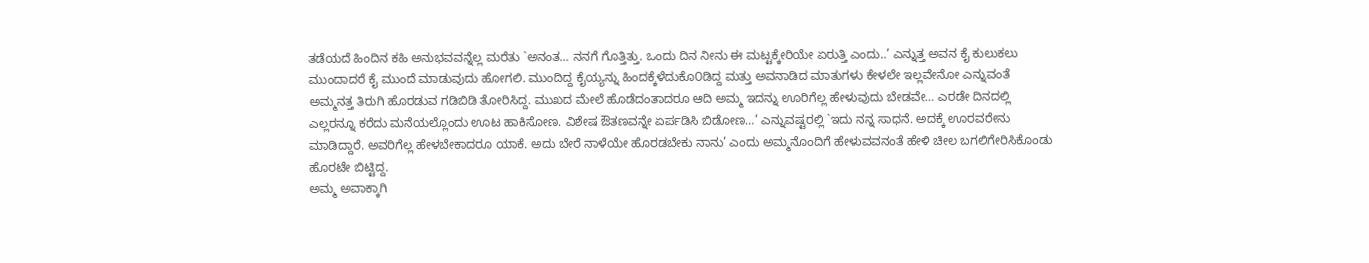ತಡೆಯದೆ ಹಿಂದಿನ ಕಹಿ ಅನುಭವವನ್ನೆಲ್ಲ ಮರೆತು `ಅನಂತ… ನನಗೆ ಗೊತ್ತಿತ್ತು. ಒಂದು ದಿನ ನೀನು ಈ ಮಟ್ಟಕ್ಕೇರಿಯೇ ಏರುತ್ತಿ ಎಂದು..’ ಎನ್ನುತ್ತ ಅವನ ಕೈ ಕುಲುಕಲು ಮುಂದಾದರೆ ಕೈ ಮುಂದೆ ಮಾಡುವುದು ಹೋಗಲಿ. ಮುಂದಿದ್ದ ಕೈಯ್ಯನ್ನು ಹಿಂದಕ್ಕೆಳೆದುಕೊ೦ಡಿದ್ದ ಮತ್ತು ಅವನಾಡಿದ ಮಾತುಗಳು ಕೇಳಲೇ ಇಲ್ಲವೇನೋ ಎನ್ನುವಂತೆ ಅಮ್ಮನತ್ತ ತಿರುಗಿ ಹೊರಡುವ ಗಡಿಬಿಡಿ ತೋರಿಸಿದ್ದ. ಮುಖದ ಮೇಲೆ ಹೊಡೆದಂತಾದರೂ ಆದಿ ಅಮ್ಮ ಇದನ್ನು ಊರಿಗೆಲ್ಲ ಹೇಳುವುದು ಬೇಡವೇ… ಎರಡೇ ದಿನದಲ್ಲಿ ಎಲ್ಲರನ್ನೂ ಕರೆದು ಮನೆಯಲ್ಲೊಂದು ಊಟ ಹಾಕಿಸೋಣ. ವಿಶೇಷ ಔತಣವನ್ನೇ ಏರ್ಪಡಿಸಿ ಬಿಡೋಣ…’ ಎನ್ನುವಷ್ಟರಲ್ಲಿ `ಇದು ನನ್ನ ಸಾಧನೆ. ಅದಕ್ಕೆ ಊರವರೇನು ಮಾಡಿದ್ದಾರೆ. ಅವರಿಗೆಲ್ಲ ಹೇಳಬೇಕಾದರೂ ಯಾಕೆ. ಅದು ಬೇರೆ ನಾಳೆಯೇ ಹೊರಡಬೇಕು ನಾನು’ ಎಂದು ಅಮ್ಮನೊಂದಿಗೆ ಹೇಳುವವನಂತೆ ಹೇಳಿ ಚೀಲ ಬಗಲಿಗೇರಿಸಿಕೊಂಡು ಹೊರಟೇ ಬಿಟ್ಟಿದ್ದ.
ಅಮ್ಮ ಅವಾಕ್ಕಾಗಿ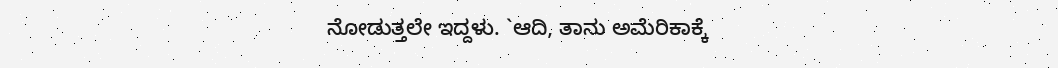ನೋಡುತ್ತಲೇ ಇದ್ದಳು. `ಆದಿ, ತಾನು ಅಮೆರಿಕಾಕ್ಕೆ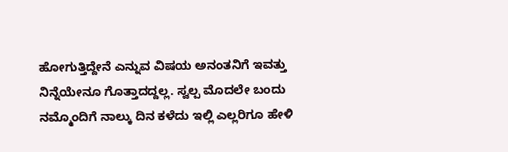ಹೋಗುತ್ತಿದ್ದೇನೆ ಎನ್ನುವ ವಿಷಯ ಅನಂತನಿಗೆ ಇವತ್ತು ನಿನ್ನೆಯೇನೂ ಗೊತ್ತಾದದ್ದಲ್ಲ. ಸ್ವಲ್ಪ ಮೊದಲೇ ಬಂದು ನಮ್ಮೊಂದಿಗೆ ನಾಲ್ಕು ದಿನ ಕಳೆದು ಇಲ್ಲಿ ಎಲ್ಲರಿಗೂ ಹೇಳಿ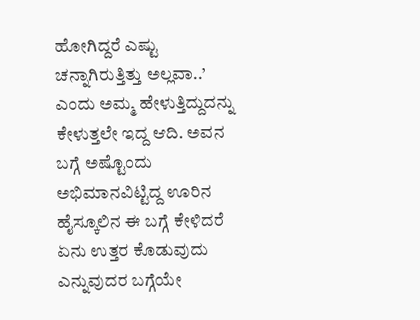ಹೋಗಿದ್ದರೆ ಎಷ್ಟು ಚನ್ನಾಗಿರುತ್ತಿತ್ತು ಅಲ್ಲವಾ..’ ಎಂದು ಅಮ್ಮ ಹೇಳುತ್ತಿದ್ದುದನ್ನು ಕೇಳುತ್ತಲೇ ಇದ್ದ ಆದಿ. ಅವನ ಬಗ್ಗೆ ಅಷ್ಟೊಂದು ಅಭಿಮಾನವಿಟ್ಟಿದ್ದ ಊರಿನ ಹೈಸ್ಕೂಲಿನ ಈ ಬಗ್ಗೆ ಕೇಳಿದರೆ ಏನು ಉತ್ತರ ಕೊಡುವುದು ಎನ್ನುವುದರ ಬಗ್ಗೆಯೇ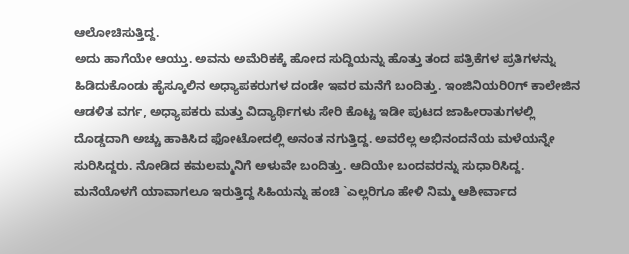ಆಲೋಚಿಸುತ್ತಿದ್ದ.
ಅದು ಹಾಗೆಯೇ ಆಯ್ತು. ಅವನು ಅಮೆರಿಕಕ್ಕೆ ಹೋದ ಸುದ್ದಿಯನ್ನು ಹೊತ್ತು ತಂದ ಪತ್ರಿಕೆಗಳ ಪ್ರತಿಗಳನ್ನು ಹಿಡಿದುಕೊಂಡು ಹೈಸ್ಕೂಲಿನ ಅಧ್ಯಾಪಕರುಗಳ ದಂಡೇ ಇವರ ಮನೆಗೆ ಬಂದಿತ್ತು. ಇಂಜಿನಿಯರಿ೦ಗ್ ಕಾಲೇಜಿನ ಆಡಳಿತ ವರ್ಗ, ಅಧ್ಯಾಪಕರು ಮತ್ತು ವಿದ್ಯಾರ್ಥಿಗಳು ಸೇರಿ ಕೊಟ್ಟ ಇಡೀ ಪುಟದ ಜಾಹೀರಾತುಗಳಲ್ಲಿ ದೊಡ್ಡದಾಗಿ ಅಚ್ಚು ಹಾಕಿಸಿದ ಫೋಟೋದಲ್ಲಿ ಅನಂತ ನಗುತ್ತಿದ್ದ. ಅವರೆಲ್ಲ ಅಭಿನಂದನೆಯ ಮಳೆಯನ್ನೇ ಸುರಿಸಿದ್ದರು. ನೋಡಿದ ಕಮಲಮ್ಮನಿಗೆ ಅಳುವೇ ಬಂದಿತ್ತು. ಆದಿಯೇ ಬಂದವರನ್ನು ಸುಧಾರಿಸಿದ್ದ. ಮನೆಯೊಳಗೆ ಯಾವಾಗಲೂ ಇರುತ್ತಿದ್ದ ಸಿಹಿಯನ್ನು ಹಂಚಿ `ಎಲ್ಲರಿಗೂ ಹೇಳಿ ನಿಮ್ಮ ಆಶೀರ್ವಾದ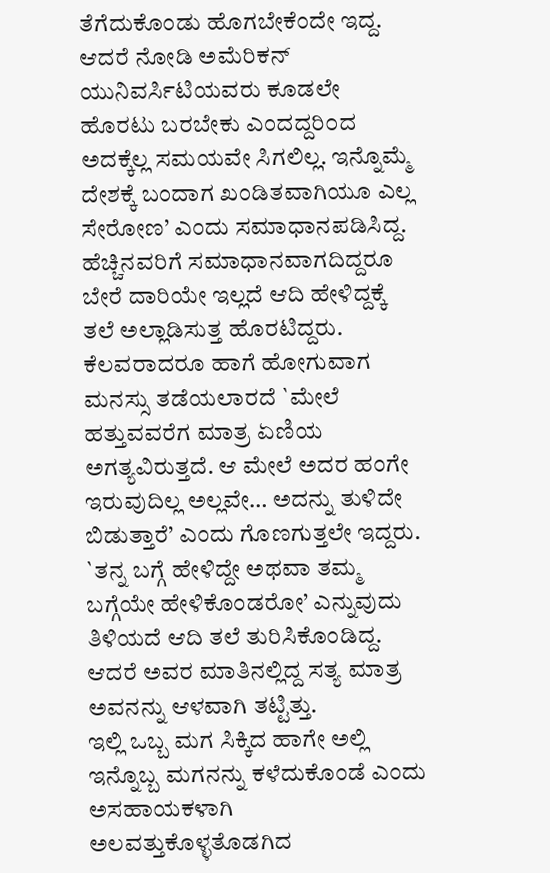ತೆಗೆದುಕೊಂಡು ಹೊಗಬೇಕೆಂದೇ ಇದ್ದ. ಆದರೆ ನೋಡಿ ಅಮೆರಿಕನ್ ಯುನಿವರ್ಸಿಟಿಯವರು ಕೂಡಲೇ ಹೊರಟು ಬರಬೇಕು ಎಂದದ್ದರಿ೦ದ ಅದಕ್ಕೆಲ್ಲ ಸಮಯವೇ ಸಿಗಲಿಲ್ಲ. ಇನ್ನೊಮ್ಮೆ ದೇಶಕ್ಕೆ ಬಂದಾಗ ಖಂಡಿತವಾಗಿಯೂ ಎಲ್ಲ ಸೇರೋಣ’ ಎಂದು ಸಮಾಧಾನಪಡಿಸಿದ್ದ. ಹೆಚ್ಚಿನವರಿಗೆ ಸಮಾಧಾನವಾಗದಿದ್ದರೂ ಬೇರೆ ದಾರಿಯೇ ಇಲ್ಲದೆ ಆದಿ ಹೇಳಿದ್ದಕ್ಕೆ ತಲೆ ಅಲ್ಲಾಡಿಸುತ್ತ ಹೊರಟಿದ್ದರು. ಕೆಲವರಾದರೂ ಹಾಗೆ ಹೋಗುವಾಗ ಮನಸ್ಸು ತಡೆಯಲಾರದೆ `ಮೇಲೆ ಹತ್ತುವವರೆಗ ಮಾತ್ರ ಏಣಿಯ ಅಗತ್ಯವಿರುತ್ತದೆ. ಆ ಮೇಲೆ ಅದರ ಹಂಗೇ ಇರುವುದಿಲ್ಲ ಅಲ್ಲವೇ… ಅದನ್ನು ತುಳಿದೇ ಬಿಡುತ್ತಾರೆ’ ಎಂದು ಗೊಣಗುತ್ತಲೇ ಇದ್ದರು. `ತನ್ನ ಬಗ್ಗೆ ಹೇಳಿದ್ದೇ ಅಥವಾ ತಮ್ಮ ಬಗ್ಗೆಯೇ ಹೇಳಿಕೊಂಡರೋ’ ಎನ್ನುವುದು ತಿಳಿಯದೆ ಆದಿ ತಲೆ ತುರಿಸಿಕೊಂಡಿದ್ದ. ಆದರೆ ಅವರ ಮಾತಿನಲ್ಲಿದ್ದ ಸತ್ಯ ಮಾತ್ರ ಅವನನ್ನು ಆಳವಾಗಿ ತಟ್ಟಿತ್ತು.
ಇಲ್ಲಿ ಒಬ್ಬ ಮಗ ಸಿಕ್ಕಿದ ಹಾಗೇ ಅಲ್ಲಿ ಇನ್ನೊಬ್ಬ ಮಗನನ್ನು ಕಳೆದುಕೊಂಡೆ ಎಂದು ಅಸಹಾಯಕಳಾಗಿ ಅಲವತ್ತುಕೊಳ್ಳತೊಡಗಿದ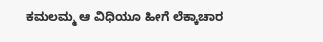ಕಮಲಮ್ಮ ಆ ವಿಧಿಯೂ ಹೀಗೆ ಲೆಕ್ಕಾಚಾರ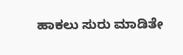ಹಾಕಲು ಸುರು ಮಾಡಿತೇ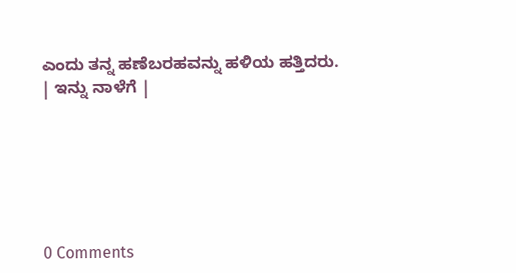ಎಂದು ತನ್ನ ಹಣೆಬರಹವನ್ನು ಹಳಿಯ ಹತ್ತಿದರು.
| ಇನ್ನು ನಾಳೆಗೆ |






0 Comments